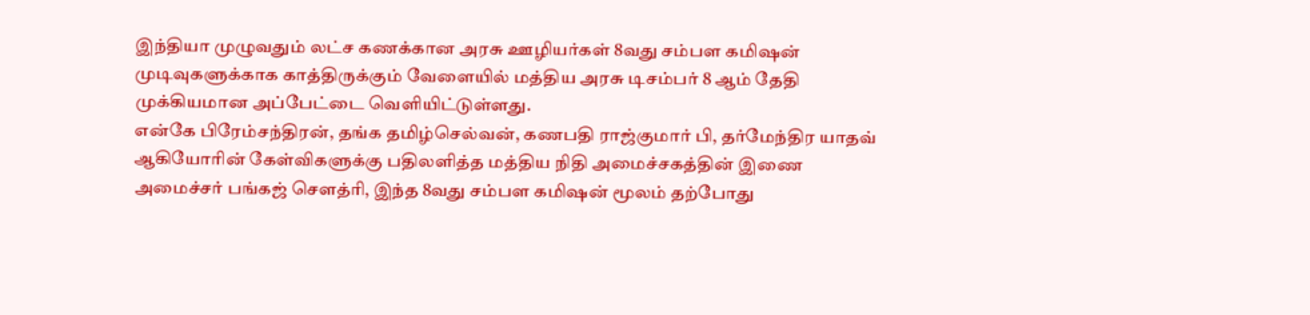இந்தியா முழுவதும் லட்ச கணக்கான அரசு ஊழியர்கள் 8வது சம்பள கமிஷன் முடிவுகளுக்காக காத்திருக்கும் வேளையில் மத்திய அரசு டிசம்பர் 8 ஆம் தேதி முக்கியமான அப்பேட்டை வெளியிட்டுள்ளது.
என்கே பிரேம்சந்திரன், தங்க தமிழ்செல்வன், கணபதி ராஜ்குமார் பி, தர்மேந்திர யாதவ் ஆகியோரின் கேள்விகளுக்கு பதிலளித்த மத்திய நிதி அமைச்சகத்தின் இணை அமைச்சர் பங்கஜ் சௌத்ரி, இந்த 8வது சம்பள கமிஷன் மூலம் தற்போது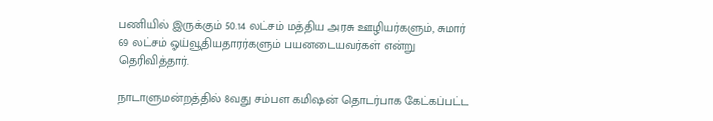பணியில் இருக்கும் 50.14 லட்சம் மத்திய அரசு ஊழியர்களும், சுமார் 69 லட்சம் ஓய்வூதியதாரர்களும் பயனடையவர்கள் என்று தெரிவித்தார்.

நாடாளுமன்றத்தில் 8வது சம்பள கமிஷன் தொடர்பாக கேட்கப்பட்ட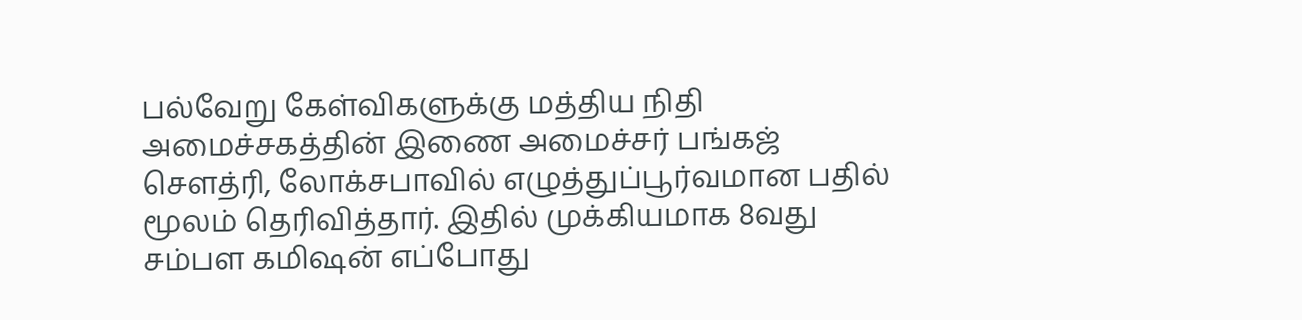பல்வேறு கேள்விகளுக்கு மத்திய நிதி அமைச்சகத்தின் இணை அமைச்சர் பங்கஜ் சௌத்ரி, லோக்சபாவில் எழுத்துப்பூர்வமான பதில் மூலம் தெரிவித்தார். இதில் முக்கியமாக 8வது சம்பள கமிஷன் எப்போது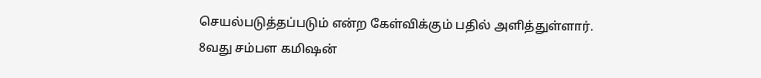செயல்படுத்தப்படும் என்ற கேள்விக்கும் பதில் அளித்துள்ளார்.
8வது சம்பள கமிஷன்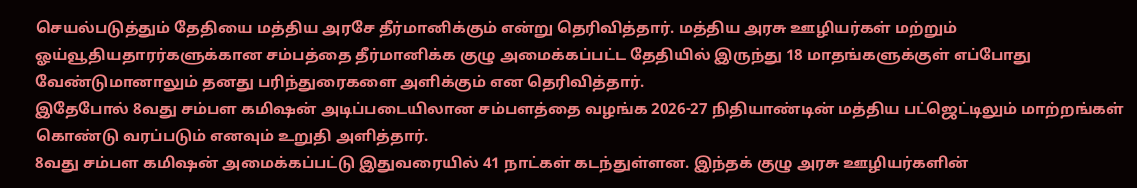செயல்படுத்தும் தேதியை மத்திய அரசே தீர்மானிக்கும் என்று தெரிவித்தார். மத்திய அரசு ஊழியர்கள் மற்றும் ஓய்வூதியதாரர்களுக்கான சம்பத்தை தீர்மானிக்க குழு அமைக்கப்பட்ட தேதியில் இருந்து 18 மாதங்களுக்குள் எப்போது வேண்டுமானாலும் தனது பரிந்துரைகளை அளிக்கும் என தெரிவித்தார்.
இதேபோல் 8வது சம்பள கமிஷன் அடிப்படையிலான சம்பளத்தை வழங்க 2026-27 நிதியாண்டின் மத்திய பட்ஜெட்டிலும் மாற்றங்கள் கொண்டு வரப்படும் எனவும் உறுதி அளித்தார்.
8வது சம்பள கமிஷன் அமைக்கப்பட்டு இதுவரையில் 41 நாட்கள் கடந்துள்ளன. இந்தக் குழு அரசு ஊழியர்களின்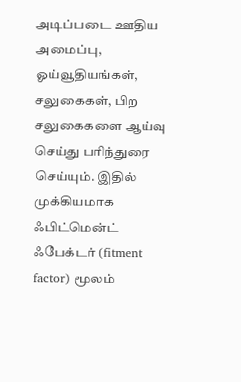அடிப்படை ஊதிய அமைப்பு, ஓய்வூதியங்கள், சலுகைகள், பிற சலுகைகளை ஆய்வு செய்து பரிந்துரை செய்யும். இதில் முக்கியமாக ஃபிட்மென்ட் ஃபேக்டர் (fitment factor) மூலம்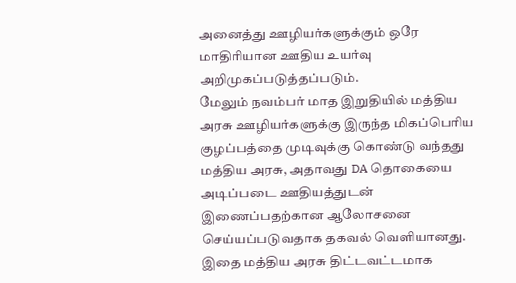அனைத்து ஊழியர்களுக்கும் ஒரே மாதிரியான ஊதிய உயர்வு அறிமுகப்படுத்தப்படும்.
மேலும் நவம்பர் மாத இறுதியில் மத்திய அரசு ஊழியர்களுக்கு இருந்த மிகப்பெரிய குழப்பத்தை முடிவுக்கு கொண்டு வந்தது மத்திய அரசு, அதாவது DA தொகையை அடிப்படை ஊதியத்துடன் இணைப்பதற்கான ஆலோசனை செய்யப்படுவதாக தகவல் வெளியானது. இதை மத்திய அரசு திட்டவட்டமாக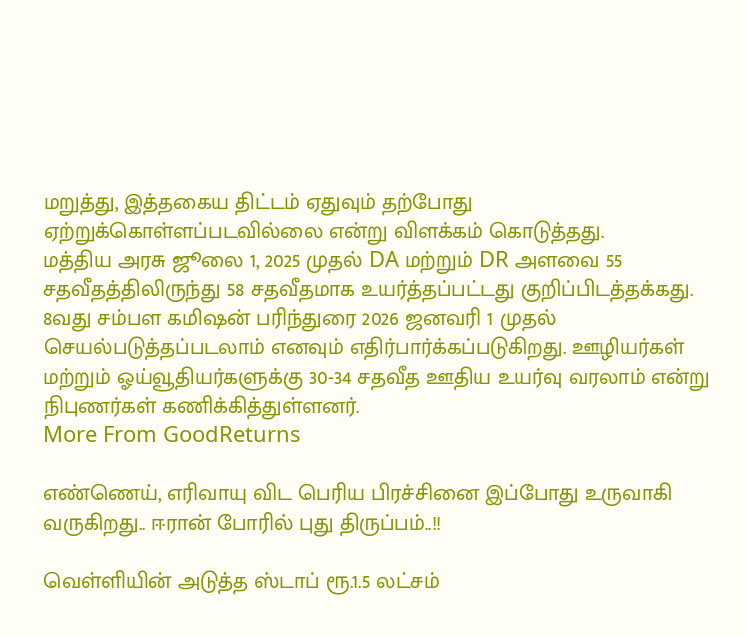மறுத்து, இத்தகைய திட்டம் ஏதுவும் தற்போது ஏற்றுக்கொள்ளப்படவில்லை என்று விளக்கம் கொடுத்தது.
மத்திய அரசு ஜூலை 1, 2025 முதல் DA மற்றும் DR அளவை 55 சதவீதத்திலிருந்து 58 சதவீதமாக உயர்த்தப்பட்டது குறிப்பிடத்தக்கது.
8வது சம்பள கமிஷன் பரிந்துரை 2026 ஜனவரி 1 முதல் செயல்படுத்தப்படலாம் எனவும் எதிர்பார்க்கப்படுகிறது. ஊழியர்கள் மற்றும் ஓய்வூதியர்களுக்கு 30-34 சதவீத ஊதிய உயர்வு வரலாம் என்று நிபுணர்கள் கணிக்கித்துள்ளனர்.
More From GoodReturns

எண்ணெய், எரிவாயு விட பெரிய பிரச்சினை இப்போது உருவாகி வருகிறது.. ஈரான் போரில் புது திருப்பம்..!!

வெள்ளியின் அடுத்த ஸ்டாப் ரூ.1.5 லட்சம்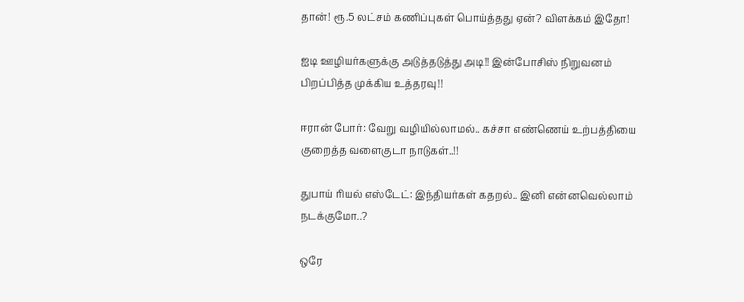தான்! ரூ.5 லட்சம் கணிப்புகள் பொய்த்தது ஏன்? விளக்கம் இதோ!

ஐடி ஊழியர்களுக்கு அடுத்தடுத்து அடி!! இன்போசிஸ் நிறுவனம் பிறப்பித்த முக்கிய உத்தரவு!!

ஈரான் போர்: வேறு வழியில்லாமல்.. கச்சா எண்ணெய் உற்பத்தியை குறைத்த வளைகுடா நாடுகள்..!!

துபாய் ரியல் எஸ்டேட்: இந்தியர்கள் கதறல்.. இனி என்னவெல்லாம் நடக்குமோ..?

ஒரே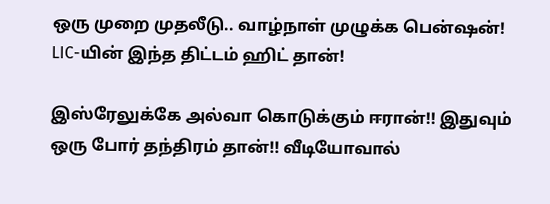ஒரு முறை முதலீடு.. வாழ்நாள் முழுக்க பென்ஷன்! LIC-யின் இந்த திட்டம் ஹிட் தான்!

இஸ்ரேலுக்கே அல்வா கொடுக்கும் ஈரான்!! இதுவும் ஒரு போர் தந்திரம் தான்!! வீடியோவால்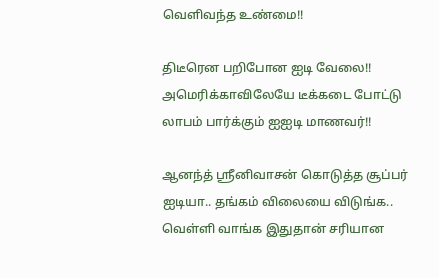வெளிவந்த உண்மை!!

திடீரென பறிபோன ஐடி வேலை!! அமெரிக்காவிலேயே டீக்கடை போட்டு லாபம் பார்க்கும் ஐஐடி மாணவர்!!

ஆனந்த் ஸ்ரீனிவாசன் கொடுத்த சூப்பர் ஐடியா.. தங்கம் விலையை விடுங்க.. வெள்ளி வாங்க இதுதான் சரியான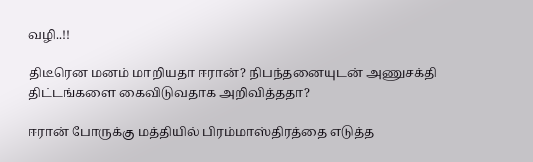வழி..!!

திடீரென மனம் மாறியதா ஈரான்? நிபந்தனையுடன் அணுசக்தி திட்டங்களை கைவிடுவதாக அறிவித்ததா?

ஈரான் போருக்கு மத்தியில் பிரம்மாஸ்திரத்தை எடுத்த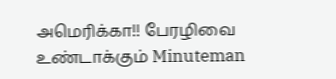அமெரிக்கா!! பேரழிவை உண்டாக்கும் Minuteman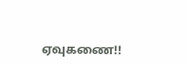ஏவுகணை!!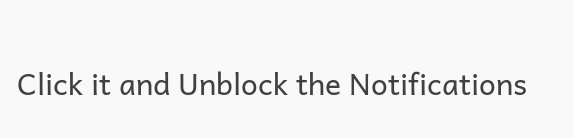Click it and Unblock the Notifications